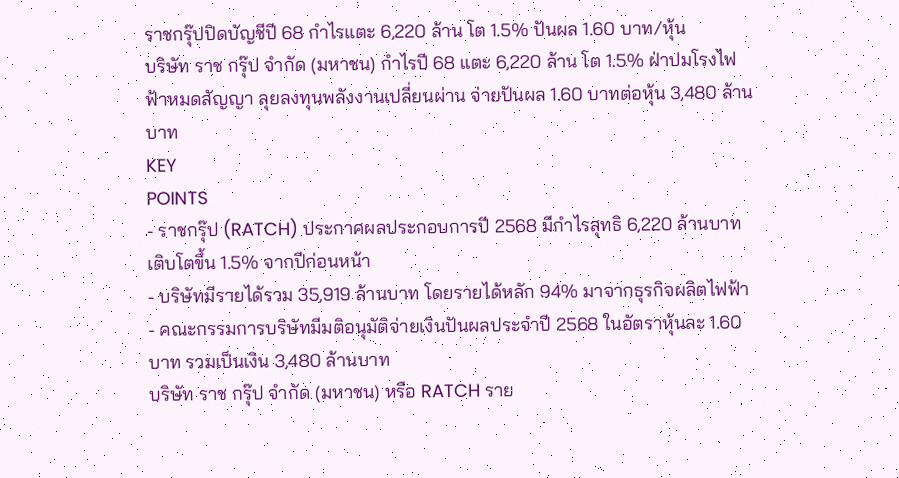ราชกรุ๊ปปิดบัญชีปี 68 กำไรแตะ 6,220 ล้าน โต 1.5% ปันผล 1.60 บาท/หุ้น
บริษัท ราช กรุ๊ป จำกัด (มหาชน) กำไรปี 68 แตะ 6,220 ล้าน โต 1.5% ฝ่าปมโรงไฟฟ้าหมดสัญญา ลุยลงทุนพลังงานเปลี่ยนผ่าน จ่ายปันผล 1.60 บาทต่อหุ้น 3,480 ล้านบาท
KEY
POINTS
- ราชกรุ๊ป (RATCH) ประกาศผลประกอบการปี 2568 มีกำไรสุทธิ 6,220 ล้านบาท เติบโตขึ้น 1.5% จากปีก่อนหน้า
- บริษัทมีรายได้รวม 35,919 ล้านบาท โดยรายได้หลัก 94% มาจากธุรกิจผลิตไฟฟ้า
- คณะกรรมการบริษัทมีมติอนุมัติจ่ายเงินปันผลประจำปี 2568 ในอัตราหุ้นละ 1.60 บาท รวมเป็นเงิน 3,480 ล้านบาท
บริษัท ราช กรุ๊ป จำกัด (มหาชน) หรือ RATCH ราย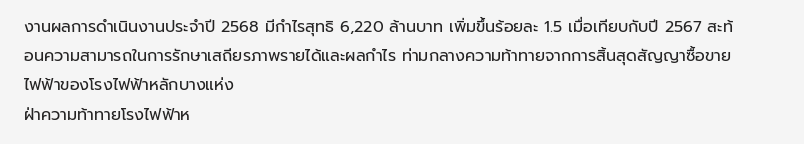งานผลการดำเนินงานประจำปี 2568 มีกำไรสุทธิ 6,220 ล้านบาท เพิ่มขึ้นร้อยละ 1.5 เมื่อเทียบกับปี 2567 สะท้อนความสามารถในการรักษาเสถียรภาพรายได้และผลกำไร ท่ามกลางความท้าทายจากการสิ้นสุดสัญญาซื้อขายไฟฟ้าของโรงไฟฟ้าหลักบางแห่ง
ฝ่าความท้าทายโรงไฟฟ้าห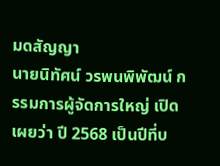มดสัญญา
นายนิทัศน์ วรพนพิพัฒน์ กรรมการผู้จัดการใหญ่ เปิดเผยว่า ปี 2568 เป็นปีที่บ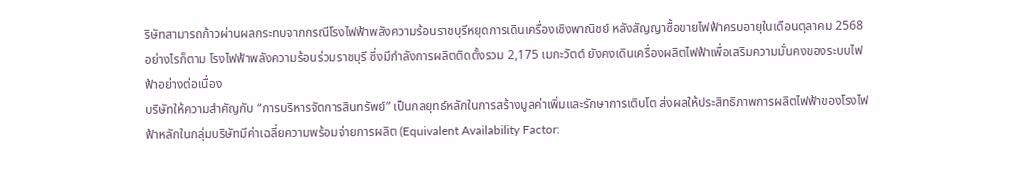ริษัทสามารถก้าวผ่านผลกระทบจากกรณีโรงไฟฟ้าพลังความร้อนราชบุรีหยุดการเดินเครื่องเชิงพาณิชย์ หลังสัญญาซื้อขายไฟฟ้าครบอายุในเดือนตุลาคม 2568
อย่างไรก็ตาม โรงไฟฟ้าพลังความร้อนร่วมราชบุรี ซึ่งมีกำลังการผลิตติดตั้งรวม 2,175 เมกะวัตต์ ยังคงเดินเครื่องผลิตไฟฟ้าเพื่อเสริมความมั่นคงของระบบไฟฟ้าอย่างต่อเนื่อง
บริษัทให้ความสำคัญกับ “การบริหารจัดการสินทรัพย์” เป็นกลยุทธ์หลักในการสร้างมูลค่าเพิ่มและรักษาการเติบโต ส่งผลให้ประสิทธิภาพการผลิตไฟฟ้าของโรงไฟฟ้าหลักในกลุ่มบริษัทมีค่าเฉลี่ยความพร้อมจ่ายการผลิต (Equivalent Availability Factor: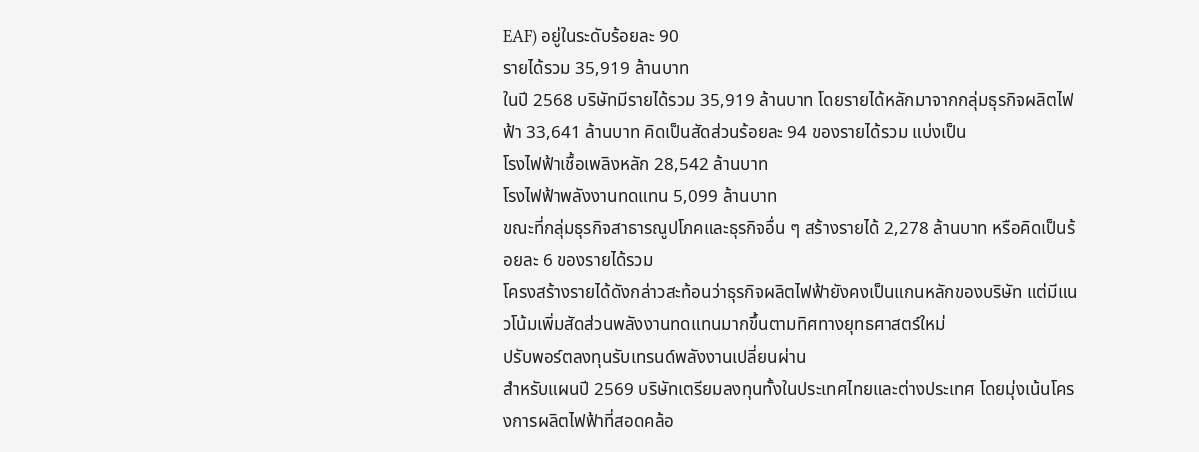EAF) อยู่ในระดับร้อยละ 90
รายได้รวม 35,919 ล้านบาท
ในปี 2568 บริษัทมีรายได้รวม 35,919 ล้านบาท โดยรายได้หลักมาจากกลุ่มธุรกิจผลิตไฟฟ้า 33,641 ล้านบาท คิดเป็นสัดส่วนร้อยละ 94 ของรายได้รวม แบ่งเป็น
โรงไฟฟ้าเชื้อเพลิงหลัก 28,542 ล้านบาท
โรงไฟฟ้าพลังงานทดแทน 5,099 ล้านบาท
ขณะที่กลุ่มธุรกิจสาธารณูปโภคและธุรกิจอื่น ๆ สร้างรายได้ 2,278 ล้านบาท หรือคิดเป็นร้อยละ 6 ของรายได้รวม
โครงสร้างรายได้ดังกล่าวสะท้อนว่าธุรกิจผลิตไฟฟ้ายังคงเป็นแกนหลักของบริษัท แต่มีแนวโน้มเพิ่มสัดส่วนพลังงานทดแทนมากขึ้นตามทิศทางยุทธศาสตร์ใหม่
ปรับพอร์ตลงทุนรับเทรนด์พลังงานเปลี่ยนผ่าน
สำหรับแผนปี 2569 บริษัทเตรียมลงทุนทั้งในประเทศไทยและต่างประเทศ โดยมุ่งเน้นโครงการผลิตไฟฟ้าที่สอดคล้อ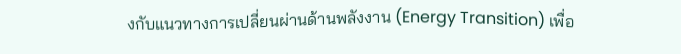งกับแนวทางการเปลี่ยนผ่านด้านพลังงาน (Energy Transition) เพื่อ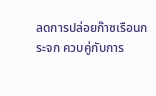ลดการปล่อยก๊าซเรือนกระจก ควบคู่กับการ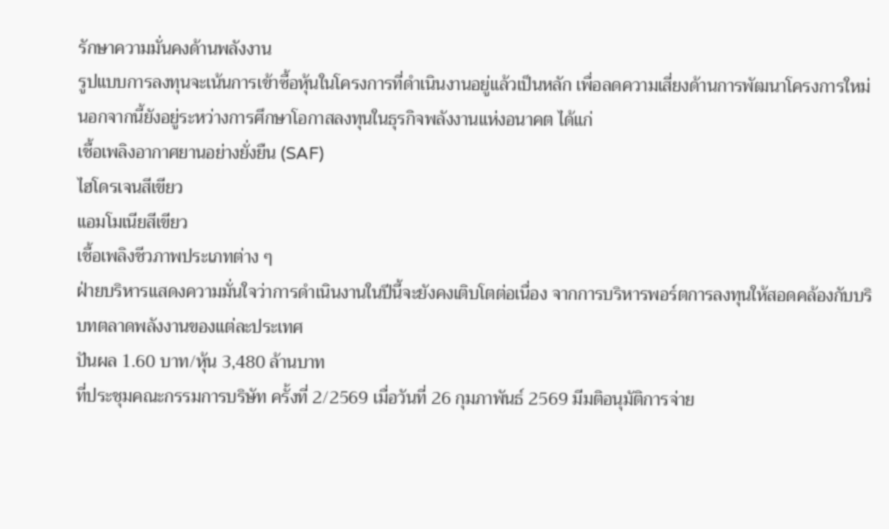รักษาความมั่นคงด้านพลังงาน
รูปแบบการลงทุนจะเน้นการเข้าซื้อหุ้นในโครงการที่ดำเนินงานอยู่แล้วเป็นหลัก เพื่อลดความเสี่ยงด้านการพัฒนาโครงการใหม่ นอกจากนี้ยังอยู่ระหว่างการศึกษาโอกาสลงทุนในธุรกิจพลังงานแห่งอนาคต ได้แก่
เชื้อเพลิงอากาศยานอย่างยั่งยืน (SAF)
ไฮโดรเจนสีเขียว
แอมโมเนียสีเขียว
เชื้อเพลิงชีวภาพประเภทต่าง ๆ
ฝ่ายบริหารแสดงความมั่นใจว่าการดำเนินงานในปีนี้จะยังคงเติบโตต่อเนื่อง จากการบริหารพอร์ตการลงทุนให้สอดคล้องกับบริบทตลาดพลังงานของแต่ละประเทศ
ปันผล 1.60 บาท/หุ้น 3,480 ล้านบาท
ที่ประชุมคณะกรรมการบริษัท ครั้งที่ 2/2569 เมื่อวันที่ 26 กุมภาพันธ์ 2569 มีมติอนุมัติการจ่าย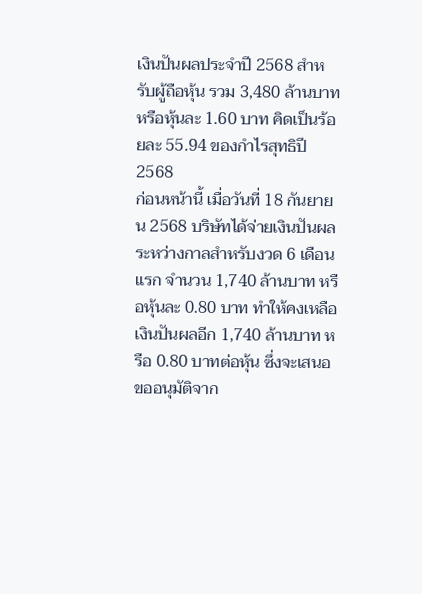เงินปันผลประจำปี 2568 สำหรับผู้ถือหุ้น รวม 3,480 ล้านบาท หรือหุ้นละ 1.60 บาท คิดเป็นร้อยละ 55.94 ของกำไรสุทธิปี 2568
ก่อนหน้านี้ เมื่อวันที่ 18 กันยายน 2568 บริษัทได้จ่ายเงินปันผลระหว่างกาลสำหรับงวด 6 เดือนแรก จำนวน 1,740 ล้านบาท หรือหุ้นละ 0.80 บาท ทำให้คงเหลือเงินปันผลอีก 1,740 ล้านบาท หรือ 0.80 บาทต่อหุ้น ซึ่งจะเสนอขออนุมัติจาก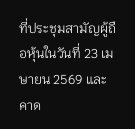ที่ประชุมสามัญผู้ถือหุ้นในวันที่ 23 เมษายน 2569 และคาด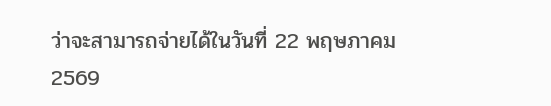ว่าจะสามารถจ่ายได้ในวันที่ 22 พฤษภาคม 2569